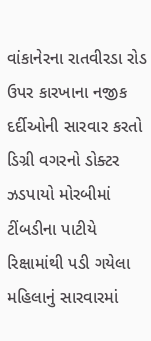વાંકાનેરના રાતવીરડા રોડ ઉપર કારખાના નજીક દર્દીઓની સારવાર કરતો ડિગ્રી વગરનો ડોક્ટર ઝડપાયો મોરબીમાં ટીંબડીના પાટીયે રિક્ષામાંથી પડી ગયેલા મહિલાનું સારવારમાં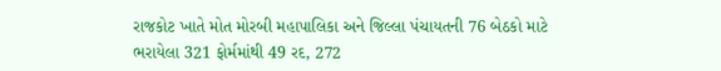રાજકોટ ખાતે મોત મોરબી મહાપાલિકા અને જિલ્લા પંચાયતની 76 બેઠકો માટે ભરાયેલા 321 ફોર્મમાંથી 49 રદ, 272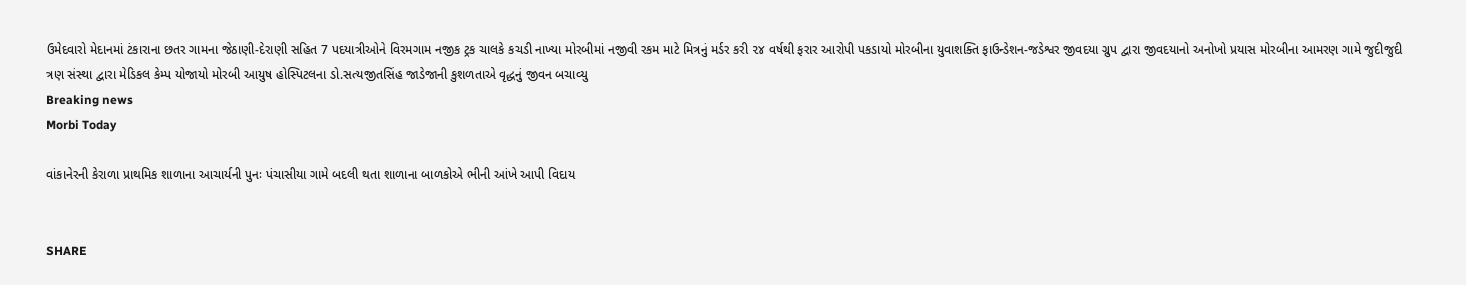ઉમેદવારો મેદાનમાં ટંકારાના છતર ગામના જેઠાણી-દેરાણી સહિત 7 પદયાત્રીઓને વિરમગામ નજીક ટ્રક ચાલકે કચડી નાખ્યા મોરબીમાં નજીવી રકમ માટે મિત્રનું મર્ડર કરી ૨૪ વર્ષથી ફરાર આરોપી પકડાયો મોરબીના યુવાશક્તિ ફાઉન્ડેશન-જડેશ્વર જીવદયા ગ્રુપ દ્વારા જીવદયાનો અનોખો પ્રયાસ મોરબીના આમરણ ગામે જુદીજુદી ત્રણ સંસ્થા દ્વારા મેડિકલ કેમ્પ યોજાયો મોરબી આયુષ હોસ્પિટલના ડો.સત્યજીતસિંહ જાડેજાની કુશળતાએ વૃદ્ધનું જીવન બચાવ્યુ
Breaking news
Morbi Today

વાંકાનેરની કેરાળા પ્રાથમિક શાળાના આચાર્યની પુનઃ પંચાસીયા ગામે બદલી થતા શાળાના બાળકોએ ભીની આંખે આપી વિદાય


SHARE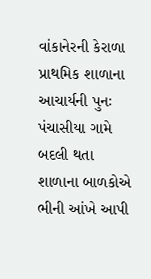વાંકાનેરની કેરાળા પ્રાથમિક શાળાના આચાર્યની પુનઃ પંચાસીયા ગામે બદલી થતા શાળાના બાળકોએ ભીની આંખે આપી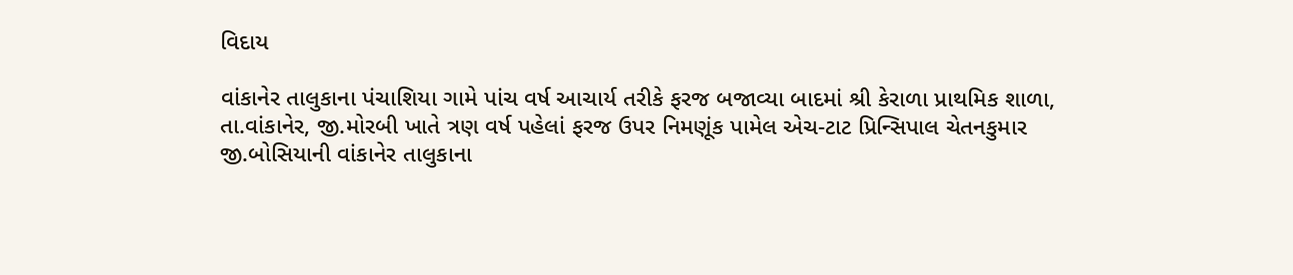વિદાય

વાંકાનેર તાલુકાના પંચાશિયા ગામે પાંચ વર્ષ આચાર્ય તરીકે ફરજ બજાવ્યા બાદમાં શ્રી કેરાળા પ્રાથમિક શાળા, તા.વાંકાનેર, જી.મોરબી ખાતે ત્રણ વર્ષ પહેલાં ફરજ ઉપર નિમણૂંક પામેલ એચ-ટાટ પ્રિન્સિપાલ ચેતનકુમાર જી.બોસિયાની વાંકાનેર તાલુકાના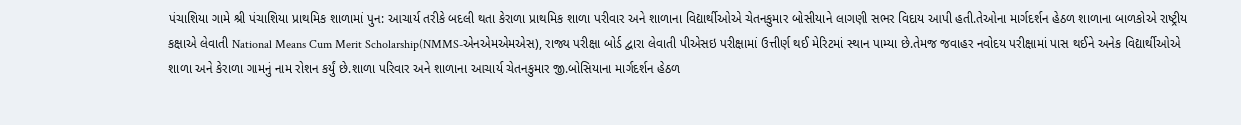પંચાશિયા ગામે શ્રી પંચાશિયા પ્રાથમિક શાળામાં પુન: આચાર્ય તરીકે બદલી થતા કેરાળા પ્રાથમિક શાળા પરીવાર અને શાળાના વિદ્યાર્થીઓએ ચેતનકુમાર બોસીયાને લાગણી સભર વિદાય આપી હતી.તેઓના માર્ગદર્શન હેઠળ શાળાના બાળકોએ રાષ્ટ્રીય કક્ષાએ લેવાતી National Means Cum Merit Scholarship(NMMS-એનએમએમએસ), રાજ્ય પરીક્ષા બોર્ડ દ્વારા લેવાતી પીએસઇ પરીક્ષામાં ઉત્તીર્ણ થઈ મેરિટમાં સ્થાન પામ્યા છે.તેમજ જવાહર નવોદય પરીક્ષામાં પાસ થઈને અનેક વિદ્યાર્થીઓએ શાળા અને કેરાળા ગામનું નામ રોશન કર્યું છે.શાળા પરિવાર અને શાળાના આચાર્ય ચેતનકુમાર જી.બોસિયાના માર્ગદર્શન હેઠળ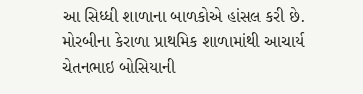આ સિધ્ધી શાળાના બાળકોએ હાંસલ કરી છે. મોરબીના કેરાળા પ્રાથમિક શાળામાંથી આચાર્ય ચેતનભાઇ બોસિયાની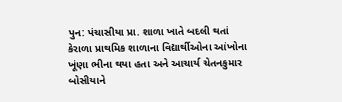પુન: પંચાસીયા પ્રા. શાળા ખાતે બદલી થતાં કેરાળા પ્રાથમિક શાળાના વિદ્યાર્થીઓના આંખોના ખૂંણા ભીના થયા હતા અને આચાર્ય ચેતનકુમાર બોસીયાને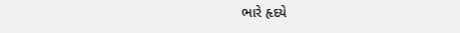ભારે હૃદયે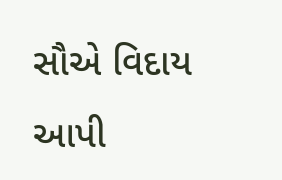સૌએ વિદાય આપી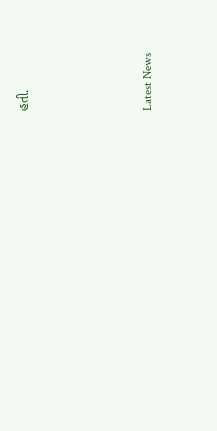હતી.






Latest News